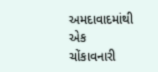અમદાવાદમાંથી એક ચોંકાવનારી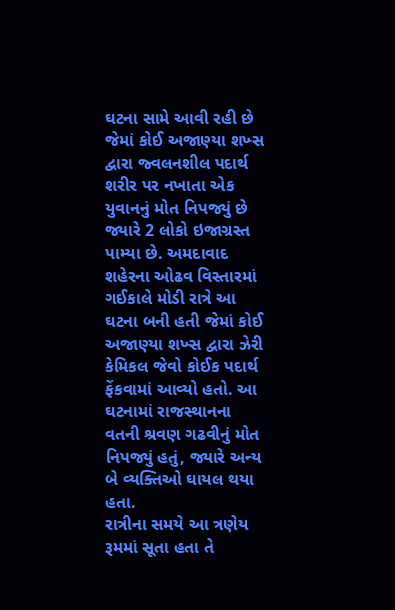ઘટના સામે આવી રહી છે જેમાં કોઈ અજાણ્યા શખ્સ દ્વારા જ્વલનશીલ પદાર્થ શરીર પર નખાતા એક યુવાનનું મોત નિપજ્યું છે જ્યારે 2 લોકો ઇજાગ્રસ્ત પામ્યા છે. અમદાવાદ શહેરના ઓઢવ વિસ્તારમાં ગઈકાલે મોડી રાત્રે આ ઘટના બની હતી જેમાં કોઈ અજાણ્યા શખ્સ દ્વારા ઝેરી કેમિકલ જેવો કોઈક પદાર્થ ફેંકવામાં આવ્યો હતો. આ ઘટનામાં રાજસ્થાનના વતની શ્રવણ ગઢવીનું મોત નિપજ્યું હતું, જ્યારે અન્ય બે વ્યક્તિઓ ઘાયલ થયા હતા.
રાત્રીના સમયે આ ત્રણેય રૂમમાં સૂતા હતા તે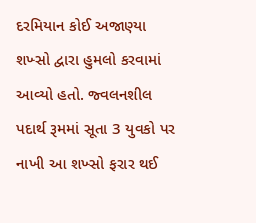દરમિયાન કોઈ અજાણ્યા શખ્સો દ્વારા હુમલો કરવામાં આવ્યો હતો. જ્વલનશીલ પદાર્થ રૂમમાં સૂતા 3 યુવકો પર નાખી આ શખ્સો ફરાર થઈ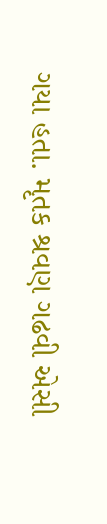ગયા હતા. મૃતક શ્રવણ ગઢવી એસી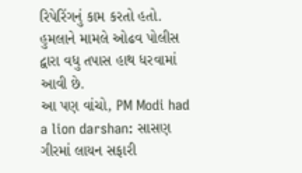રિપેરિંગનું કામ કરતો હતો. હુમલાને મામલે ઓઢવ પોલીસ દ્વારા વધુ તપાસ હાથ ધરવામાં આવી છે.
આ પણ વાંચો, PM Modi had a lion darshan: સાસણ ગીરમાં લાયન સફારી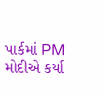પાર્કમાં PM મોદીએ કર્યા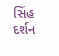સિંહ દર્શન